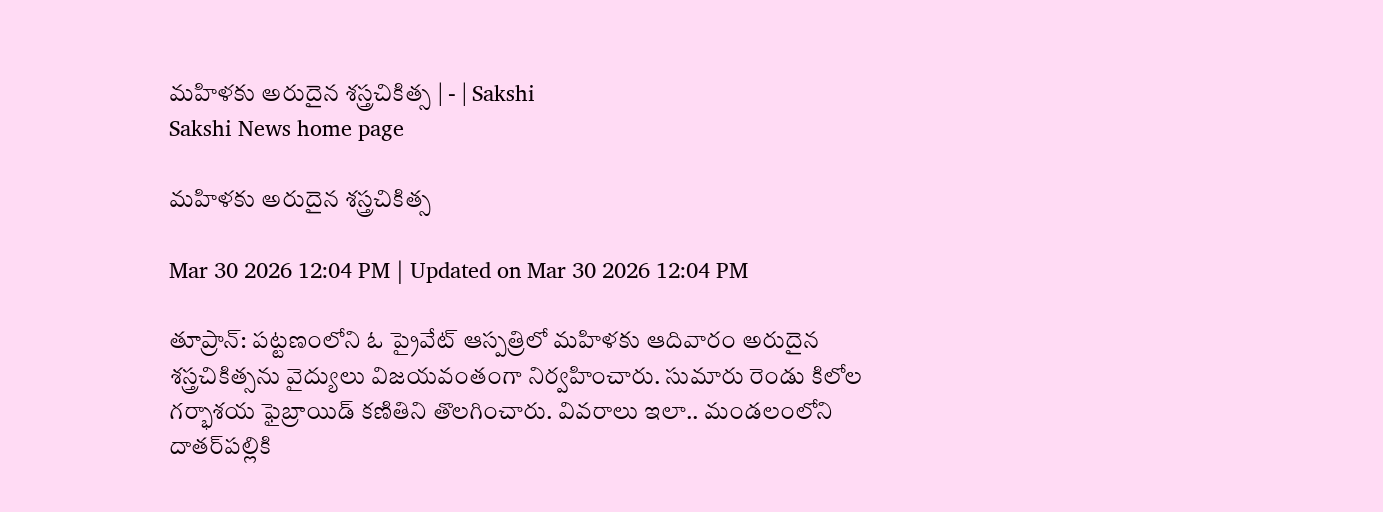మహిళకు అరుదైన శస్త్రచికిత్స | - | Sakshi
Sakshi News home page

మహిళకు అరుదైన శస్త్రచికిత్స

Mar 30 2026 12:04 PM | Updated on Mar 30 2026 12:04 PM

తూప్రాన్‌: పట్టణంలోని ఓ ప్రైవేట్‌ ఆస్పత్రిలో మహిళకు ఆదివారం అరుదైన శస్త్రచికిత్సను వైద్యులు విజయవంతంగా నిర్వహించారు. సుమారు రెండు కిలోల గర్భాశయ ఫైబ్రాయిడ్‌ కణితిని తొలగించారు. వివరాలు ఇలా.. మండలంలోని దాతర్‌పల్లికి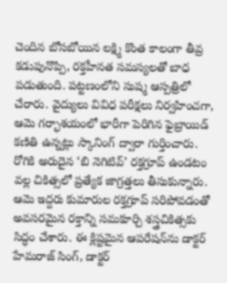చెందిన బోసబోయిన లక్ష్మి కొంత కాలంగా తీవ్ర కడుపునొప్పి, రక్తహీనత సమస్యలతో బాధ పడుతుంది. పట్టణంలోని సుష్మ ఆస్పత్రిలో చేరారు. వైద్యులు వివిధ పరీక్షలు నిర్వహించగా, ఆమె గర్భాశయంలో భారీగా పెరిగిన ఫైబ్రాయిడ్‌ కణితి ఉన్నట్లు స్కానింగ్‌ ద్వారా గుర్తించారు. రోగికి అరుదైన ‘బి నెగిటివ్‌’ రక్తగ్రూప్‌ ఉండటం వల్ల చికిత్సలో ప్రత్యేక జాగ్రత్తలు తీసుకున్నారు. ఆమె ఇద్దరు కుమారుల రక్తగ్రూప్‌ సరిపోవడంతో అవసరమైన రక్తాన్ని సమకూర్చి శస్త్రచికిత్సకు సిద్ధం చేశారు. ఈ క్లిష్టమైన ఆపరేషన్‌ను డాక్టర్‌ హేమరాజ్‌ సింగ్‌, డాక్టర్‌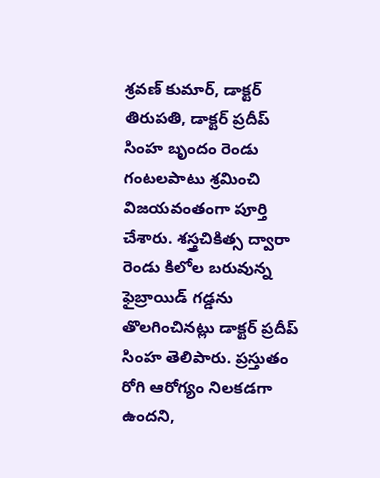శ్రవణ్‌ కుమార్‌, డాక్టర్‌ తిరుపతి, డాక్టర్‌ ప్రదీప్‌ సింహ బృందం రెండు గంటలపాటు శ్రమించి విజయవంతంగా పూర్తి చేశారు. శస్త్రచికిత్స ద్వారా రెండు కిలోల బరువున్న ఫైబ్రాయిడ్‌ గడ్డను తొలగించినట్లు డాక్టర్‌ ప్రదీప్‌ సింహ తెలిపారు. ప్రస్తుతం రోగి ఆరోగ్యం నిలకడగా ఉందని,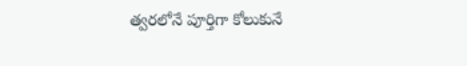త్వరలోనే పూర్తిగా కోలుకునే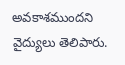అవకాశముందని వైద్యులు తెలిపారు.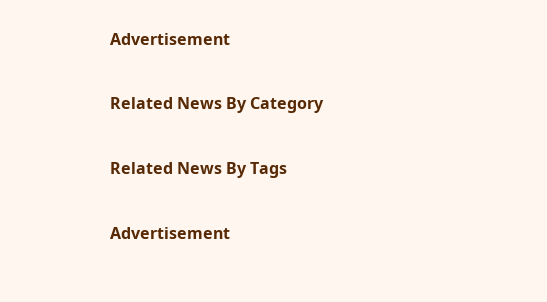Advertisement

Related News By Category

Related News By Tags

Advertisement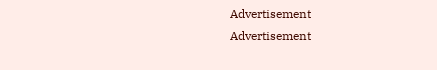Advertisement
Advertisement